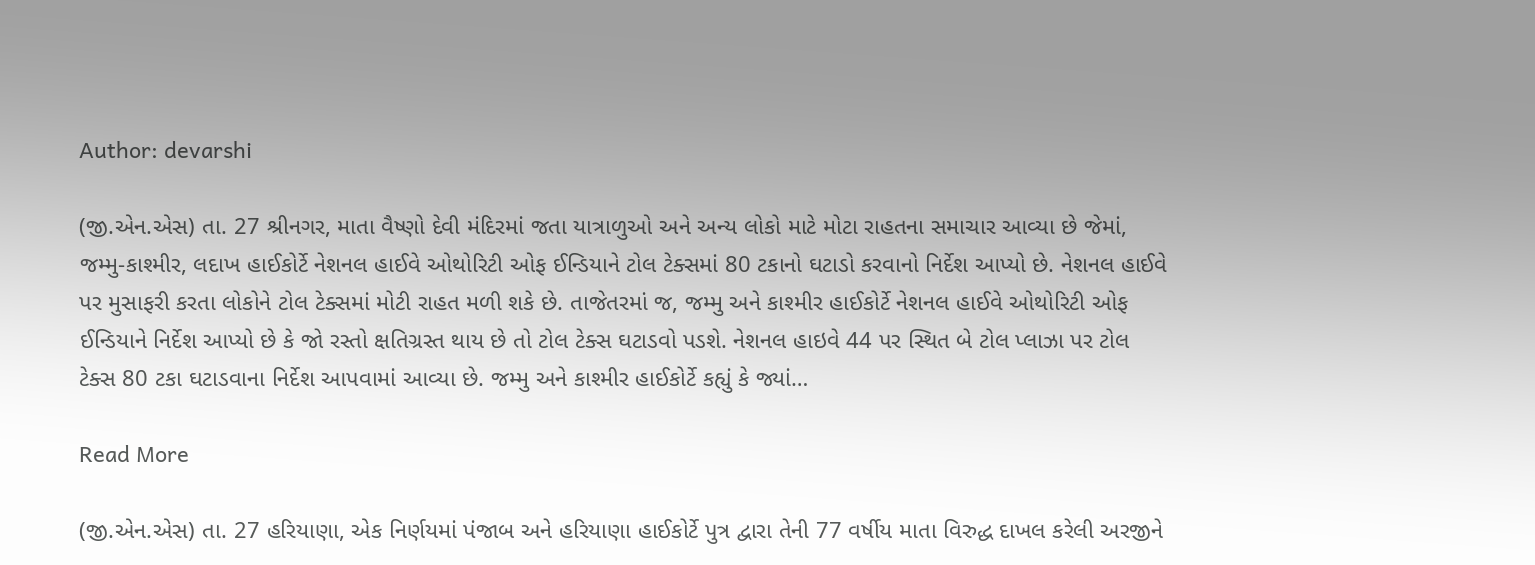Author: devarshi

(જી.એન.એસ) તા. 27 શ્રીનગર, માતા વૈષ્ણો દેવી મંદિરમાં જતા યાત્રાળુઓ અને અન્ય લોકો માટે મોટા રાહતના સમાચાર આવ્યા છે જેમાં, જમ્મુ-કાશ્મીર, લદાખ હાઈકોર્ટે નેશનલ હાઈવે ઓથોરિટી ઓફ ઈન્ડિયાને ટોલ ટેક્સમાં 80 ટકાનો ઘટાડો કરવાનો નિર્દેશ આપ્યો છે. નેશનલ હાઈવે પર મુસાફરી કરતા લોકોને ટોલ ટેક્સમાં મોટી રાહત મળી શકે છે. તાજેતરમાં જ, જમ્મુ અને કાશ્મીર હાઈકોર્ટે નેશનલ હાઈવે ઓથોરિટી ઓફ ઈન્ડિયાને નિર્દેશ આપ્યો છે કે જો રસ્તો ક્ષતિગ્રસ્ત થાય છે તો ટોલ ટેક્સ ઘટાડવો પડશે. નેશનલ હાઇવે 44 પર સ્થિત બે ટોલ પ્લાઝા પર ટોલ ટેક્સ 80 ટકા ઘટાડવાના નિર્દેશ આપવામાં આવ્યા છે. જમ્મુ અને કાશ્મીર હાઈકોર્ટે કહ્યું કે જ્યાં…

Read More

(જી.એન.એસ) તા. 27 હરિયાણા, એક નિર્ણયમાં પંજાબ અને હરિયાણા હાઈકોર્ટે પુત્ર દ્વારા તેની 77 વર્ષીય માતા વિરુદ્ધ દાખલ કરેલી અરજીને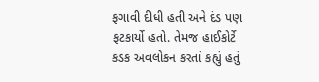ફગાવી દીધી હતી અને દંડ પણ ફટકાર્યો હતો. તેમજ હાઈકોર્ટે કડક અવલોકન કરતાં કહ્યું હતું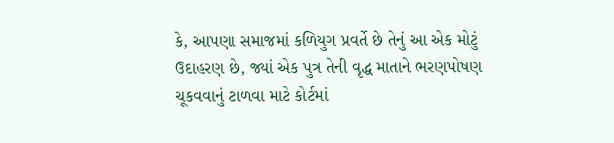કે, આપણા સમાજમાં કળિયુગ પ્રવર્તે છે તેનું આ એક મોટું ઉદાહરણ છે, જ્યાં એક પુત્ર તેની વૃદ્ધ માતાને ભરણપોષણ ચૂકવવાનું ટાળવા માટે કોર્ટમાં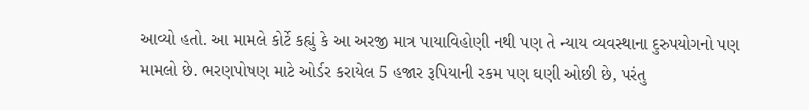આવ્યો હતો. આ મામલે કોર્ટે કહ્યું કે આ અરજી માત્ર પાયાવિહોણી નથી પણ તે ન્યાય વ્યવસ્થાના દુરુપયોગનો પણ મામલો છે. ભરણપોષણ માટે ઓર્ડર કરાયેલ 5 હજાર રૂપિયાની રકમ પણ ઘણી ઓછી છે, પરંતુ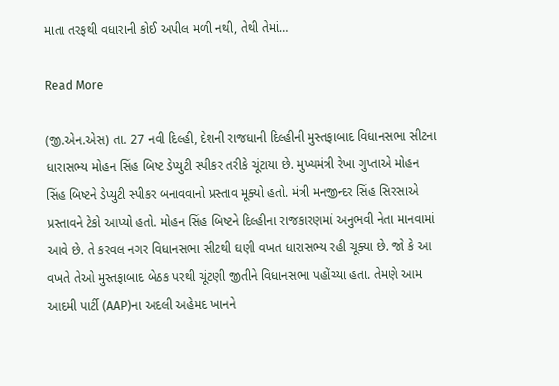માતા તરફથી વધારાની કોઈ અપીલ મળી નથી, તેથી તેમાં…

Read More

(જી.એન.એસ) તા. 27 નવી દિલ્હી, દેશની રાજધાની દિલ્હીની મુસ્તફાબાદ વિધાનસભા સીટના ધારાસભ્ય મોહન સિંહ બિષ્ટ ડેપ્યુટી સ્પીકર તરીકે ચૂંટાયા છે. મુખ્યમંત્રી રેખા ગુપ્તાએ મોહન સિંહ બિષ્ટને ડેપ્યુટી સ્પીકર બનાવવાનો પ્રસ્તાવ મૂક્યો હતો. મંત્રી મનજીન્દર સિંહ સિરસાએ પ્રસ્તાવને ટેકો આપ્યો હતો. મોહન સિંહ બિષ્ટને દિલ્હીના રાજકારણમાં અનુભવી નેતા માનવામાં આવે છે. તે કરવલ નગર વિધાનસભા સીટથી ઘણી વખત ધારાસભ્ય રહી ચૂક્યા છે. જો કે આ વખતે તેઓ મુસ્તફાબાદ બેઠક પરથી ચૂંટણી જીતીને વિધાનસભા પહોંચ્યા હતા. તેમણે આમ આદમી પાર્ટી (AAP)ના અદલી અહેમદ ખાનને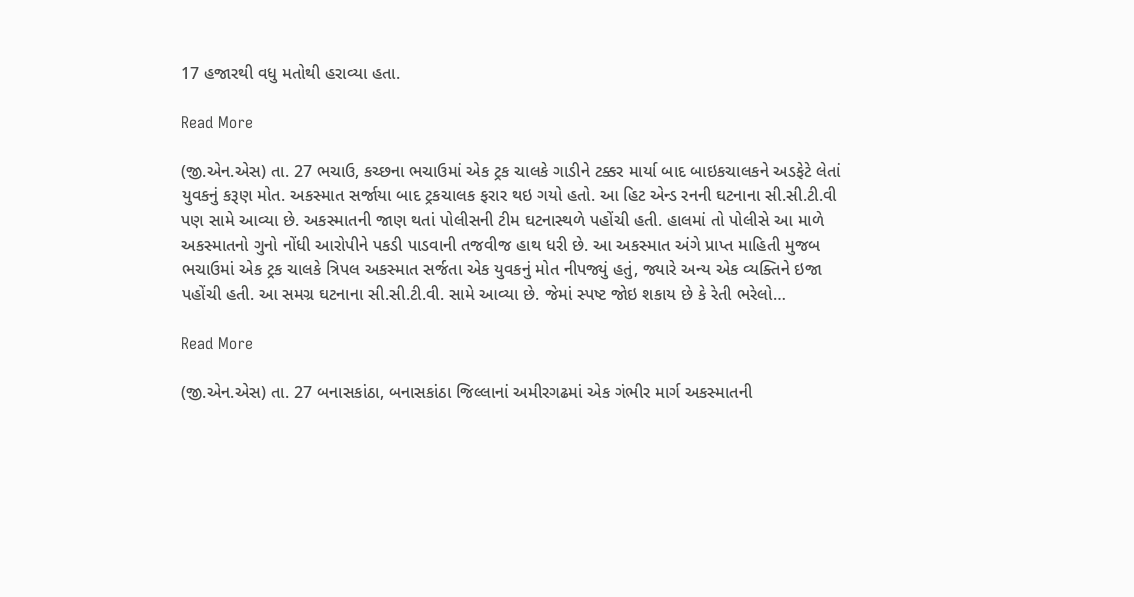17 હજારથી વધુ મતોથી હરાવ્યા હતા.

Read More

(જી.એન.એસ) તા. 27 ભચાઉ, કચ્છના ભચાઉમાં એક ટ્રક ચાલકે ગાડીને ટક્કર માર્યા બાદ બાઇકચાલકને અડફેટે લેતાં યુવકનું કરૂણ મોત. અકસ્માત સર્જાયા બાદ ટ્રકચાલક ફરાર થઇ ગયો હતો. આ હિટ એન્ડ રનની ઘટનાના સી.સી.ટી.વી પણ સામે આવ્યા છે. અકસ્માતની જાણ થતાં પોલીસની ટીમ ઘટનાસ્થળે પહોંચી હતી. હાલમાં તો પોલીસે આ માળે અકસ્માતનો ગુનો નોંધી આરોપીને પકડી પાડવાની તજવીજ હાથ ધરી છે. આ અકસ્માત અંગે પ્રાપ્ત માહિતી મુજબ ભચાઉમાં એક ટ્રક ચાલકે ત્રિપલ અકસ્માત સર્જતા એક યુવકનું મોત નીપજ્યું હતું, જ્યારે અન્ય એક વ્યક્તિને ઇજા પહોંચી હતી. આ સમગ્ર ઘટનાના સી.સી.ટી.વી. સામે આવ્યા છે. જેમાં સ્પષ્ટ જોઇ શકાય છે કે રેતી ભરેલો…

Read More

(જી.એન.એસ) તા. 27 બનાસકાંઠા, બનાસકાંઠા જિલ્લાનાં અમીરગઢમાં એક ગંભીર માર્ગ અકસ્માતની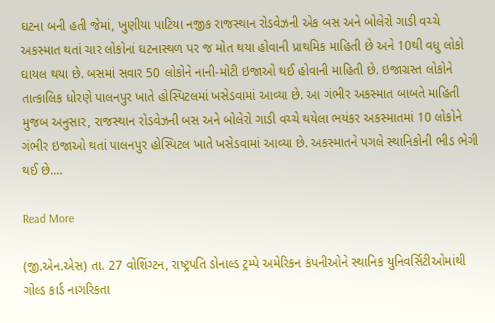ઘટના બની હતી જેમાં, ખુણીયા પાટિયા નજીક રાજસ્થાન રોડવેઝની એક બસ અને બોલેરો ગાડી વચ્ચે અકસ્માત થતાં ચાર લોકોનાં ઘટનાસ્થળ પર જ મોત થયા હોવાની પ્રાથમિક માહિતી છે અને 10થી વધુ લોકો ઘાયલ થયા છે. બસમાં સવાર 50 લોકોને નાની-મોટી ઇજાઓ થઈ હોવાની માહિતી છે. ઇજાગ્રસ્ત લોકોને તાત્કાલિક ધોરણે પાલનપુર ખાતે હોસ્પિટલમાં ખસેડવામાં આવ્યા છે. આ ગંભીર અકસ્માત બાબતે માહિતી મુજબ અનુસાર, રાજસ્થાન રોડવેઝની બસ અને બોલેરો ગાડી વચ્ચે થયેલા ભયંકર અકસ્માતમાં 10 લોકોને ગંભીર ઇજાઓ થતાં પાલનપુર હોસ્પિટલ ખાતે ખસેડવામાં આવ્યા છે. અકસ્માતને પગલે સ્થાનિકોની ભીડ ભેગી થઈ છે.…

Read More

(જી.એન.એસ) તા. 27 વોશિંગ્ટન, રાષ્ટ્રપતિ ડોનાલ્ડ ટ્રમ્પે અમેરિકન કંપનીઓને સ્થાનિક યુનિવર્સિટીઓમાંથી ગોલ્ડ કાર્ડ નાગરિકતા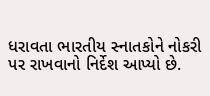ધરાવતા ભારતીય સ્નાતકોને નોકરી પર રાખવાનો નિર્દેશ આપ્યો છે.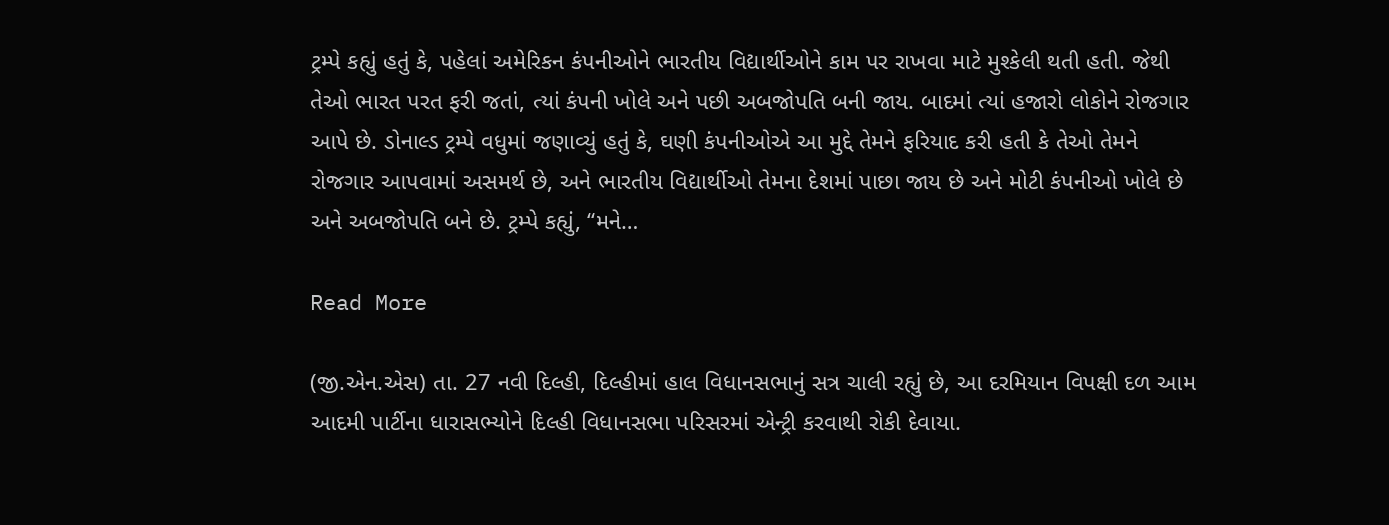ટ્રમ્પે કહ્યું હતું કે, પહેલાં અમેરિકન કંપનીઓને ભારતીય વિદ્યાર્થીઓને કામ પર રાખવા માટે મુશ્કેલી થતી હતી. જેથી તેઓ ભારત પરત ફરી જતાં, ત્યાં કંપની ખોલે અને પછી અબજોપતિ બની જાય. બાદમાં ત્યાં હજારો લોકોને રોજગાર આપે છે. ડોનાલ્ડ ટ્રમ્પે વધુમાં જણાવ્યું હતું કે, ઘણી કંપનીઓએ આ મુદ્દે તેમને ફરિયાદ કરી હતી કે તેઓ તેમને રોજગાર આપવામાં અસમર્થ છે, અને ભારતીય વિદ્યાર્થીઓ તેમના દેશમાં પાછા જાય છે અને મોટી કંપનીઓ ખોલે છે અને અબજોપતિ બને છે. ટ્રમ્પે કહ્યું, “મને…

Read More

(જી.એન.એસ) તા. 27 નવી દિલ્હી, દિલ્હીમાં હાલ વિધાનસભાનું સત્ર ચાલી રહ્યું છે, આ દરમિયાન વિપક્ષી દળ આમ આદમી પાર્ટીના ધારાસભ્યોને દિલ્હી વિધાનસભા પરિસરમાં એન્ટ્રી કરવાથી રોકી દેવાયા.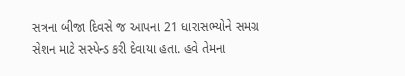સત્રના બીજા દિવસે જ આપના 21 ધારાસભ્યોને સમગ્ર સેશન માટે સસ્પેન્ડ કરી દેવાયા હતા. હવે તેમના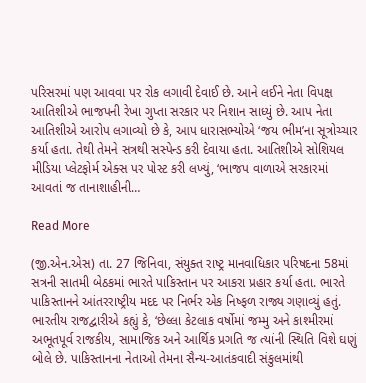પરિસરમાં પણ આવવા પર રોક લગાવી દેવાઈ છે. આને લઈને નેતા વિપક્ષ આતિશીએ ભાજપની રેખા ગુપ્તા સરકાર પર નિશાન સાધ્યું છે. આપ નેતા આતિશીએ આરોપ લગાવ્યો છે કે, આપ ધારાસભ્યોએ ‘જય ભીમ’ના સૂત્રોચ્ચાર કર્યા હતા. તેથી તેમને સત્રથી સસ્પેન્ડ કરી દેવાયા હતા. આતિશીએ સોશિયલ મીડિયા પ્લેટફોર્મ એક્સ પર પોસ્ટ કરી લખ્યું, ‘ભાજપ વાળાએ સરકારમાં આવતાં જ તાનાશાહીની…

Read More

(જી.એન.એસ) તા. 27 જિનિવા, સંયુક્ત રાષ્ટ્ર માનવાધિકાર પરિષદના 58માં સત્રની સાતમી બેઠકમાં ભારતે પાકિસ્તાન પર આકરા પ્રહાર કર્યા હતા. ભારતે પાકિસ્તાનને આંતરરાષ્ટ્રીય મદદ પર નિર્ભર એક નિષ્ફળ રાજ્ય ગણાવ્યું હતું. ભારતીય રાજદ્વારીએ કહ્યું કે, ‘છેલ્લા કેટલાક વર્ષોમાં જમ્મુ અને કાશ્મીરમાં અભૂતપૂર્વ રાજકીય, સામાજિક અને આર્થિક પ્રગતિ જ ત્યાંની સ્થિતિ વિશે ઘણું બોલે છે. પાકિસ્તાનના નેતાઓ તેમના સૈન્ય-આતંકવાદી સંકુલમાંથી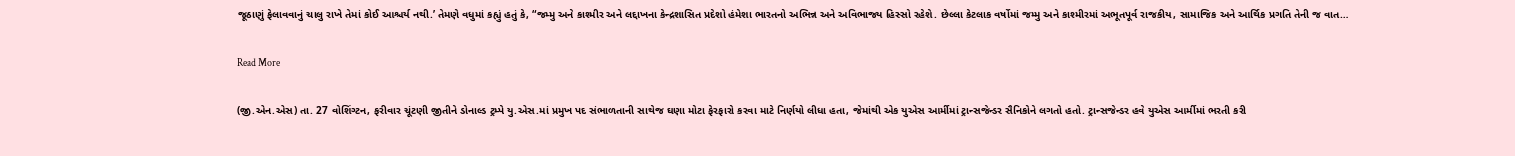જૂઠાણું ફેલાવવાનું ચાલુ રાખે તેમાં કોઈ આશ્ચર્ય નથી.’ તેમણે વધુમાં કહ્યું હતું કે, “જમ્મુ અને કાશ્મીર અને લદ્દાખના કેન્દ્રશાસિત પ્રદેશો હંમેશા ભારતનો અભિન્ન અને અવિભાજ્ય હિસ્સો રહેશે. છેલ્લા કેટલાક વર્ષોમાં જમ્મુ અને કાશ્મીરમાં અભૂતપૂર્વ રાજકીય, સામાજિક અને આર્થિક પ્રગતિ તેની જ વાત…

Read More

(જી.એન.એસ) તા. 27 વોશિંગ્ટન, ફરીવાર ચૂંટણી જીતીને ડોનાલ્ડ ટ્રમ્પે યુ.એસ.માં પ્રમુખ પદ સંભાળતાની સાથેજ ઘણા મોટા ફેરફારો કરવા માટે નિર્ણયો લીધા હતા, જેમાંથી એક યુએસ આર્મીમાં ટ્રાન્સજેન્ડર સૈનિકોને લગતો હતો. ટ્રાન્સજેન્ડર હવે યુએસ આર્મીમાં ભરતી કરી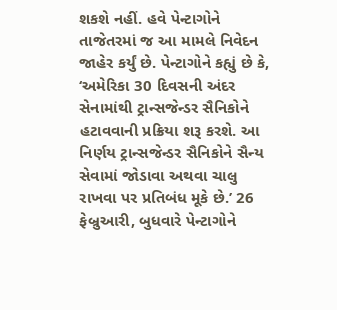શકશે નહીં. હવે પેન્ટાગોને તાજેતરમાં જ આ મામલે નિવેદન જાહેર કર્યું છે. પેન્ટાગોને કહ્યું છે કે, ‘અમેરિકા 30 દિવસની અંદર સેનામાંથી ટ્રાન્સજેન્ડર સૈનિકોને હટાવવાની પ્રક્રિયા શરૂ કરશે. આ નિર્ણય ટ્રાન્સજેન્ડર સૈનિકોને સૈન્ય સેવામાં જોડાવા અથવા ચાલુ રાખવા પર પ્રતિબંધ મૂકે છે.’ 26 ફેબ્રુઆરી, બુધવારે પેન્ટાગોને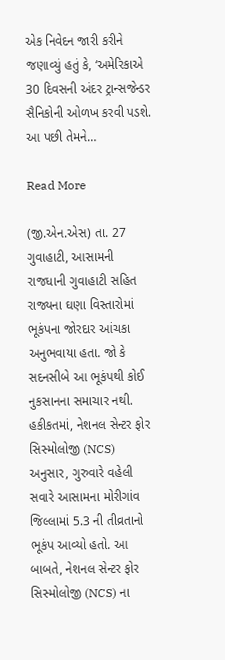એક નિવેદન જારી કરીને જણાવ્યું હતું કે, ‘અમેરિકાએ 30 દિવસની અંદર ટ્રાન્સજેન્ડર સૈનિકોની ઓળખ કરવી પડશે. આ પછી તેમને…

Read More

(જી.એન.એસ) તા. 27 ગુવાહાટી, આસામની રાજધાની ગુવાહાટી સહિત રાજ્યના ઘણા વિસ્તારોમાં ભૂકંપના જોરદાર આંચકા અનુભવાયા હતા. જો કે સદનસીબે આ ભૂકંપથી કોઈ નુકસાનના સમાચાર નથી. હકીકતમાં, નેશનલ સેન્ટર ફોર સિસ્મોલોજી (NCS) અનુસાર, ગુરુવારે વહેલી સવારે આસામના મોરીગાંવ જિલ્લામાં 5.3 ની તીવ્રતાનો ભૂકંપ આવ્યો હતો. આ બાબતે, નેશનલ સેન્ટર ફોર સિસ્મોલોજી (NCS) ના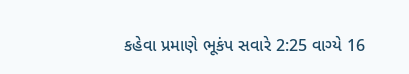કહેવા પ્રમાણે ભૂકંપ સવારે 2:25 વાગ્યે 16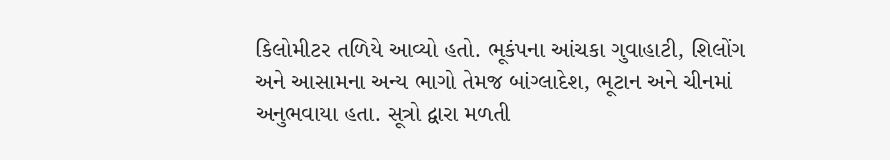કિલોમીટર તળિયે આવ્યો હતો. ભૂકંપના આંચકા ગુવાહાટી, શિલોંગ અને આસામના અન્ય ભાગો તેમજ બાંગ્લાદેશ, ભૂટાન અને ચીનમાં અનુભવાયા હતા. સૂત્રો દ્વારા મળતી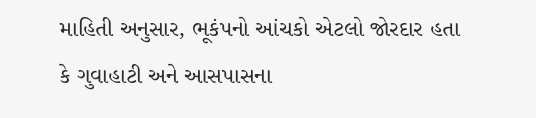માહિતી અનુસાર, ભૂકંપનો આંચકો એટલો જોરદાર હતા કે ગુવાહાટી અને આસપાસના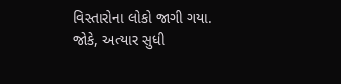વિસ્તારોના લોકો જાગી ગયા. જોકે, અત્યાર સુધી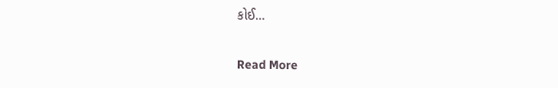કોઈ…

Read More